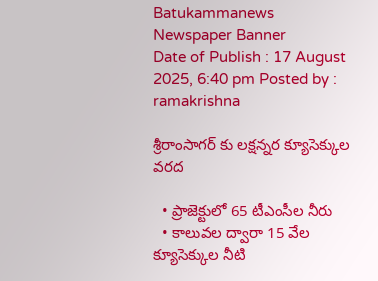Batukammanews
Newspaper Banner
Date of Publish : 17 August 2025, 6:40 pm Posted by : ramakrishna

శ్రీరాంసాగర్ కు లక్షన్నర క్యూసెక్కుల వరద

  • ప్రాజెక్టులో 65 టీఎంసీల నీరు
  • కాలువల ద్వారా 15 వేల క్యూసెక్కుల నీటి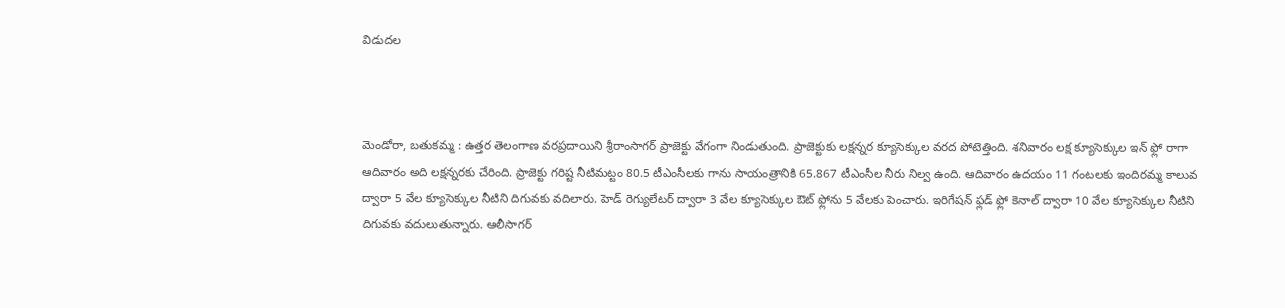విడుదల



మెండోరా, బతుకమ్మ : ఉత్తర తెలంగాణ వరప్రదాయిని శ్రీరాంసాగర్ ప్రాజెక్టు వేగంగా నిండుతుంది. ప్రాజెక్టుకు లక్షన్నర క్యూసెక్కుల వరద పోటెత్తింది. శనివారం లక్ష క్యూసెక్కుల ఇన్ ఫ్లో రాగా ఆదివారం అది లక్షన్నరకు చేరింది. ప్రాజెక్టు గరిష్ట నీటిమట్టం 80.5 టీఎంసీలకు గాను సాయంత్రానికి 65.867 టీఎంసీల నీరు నిల్వ ఉంది. ఆదివారం ఉదయం 11 గంటలకు ఇందిరమ్మ కాలువ ద్వారా 5 వేల క్యూసెక్కుల నీటిని దిగువకు వదిలారు. హెడ్ రెగ్యులేటర్ ద్వారా 3 వేల క్యూసెక్కుల ఔట్ ఫ్లోను 5 వేలకు పెంచారు. ఇరిగేషన్ ఫ్లడ్ ఫ్లో కెనాల్ ద్వారా 10 వేల క్యూసెక్కుల నీటిని దిగువకు వదులుతున్నారు. ఆలీసాగర్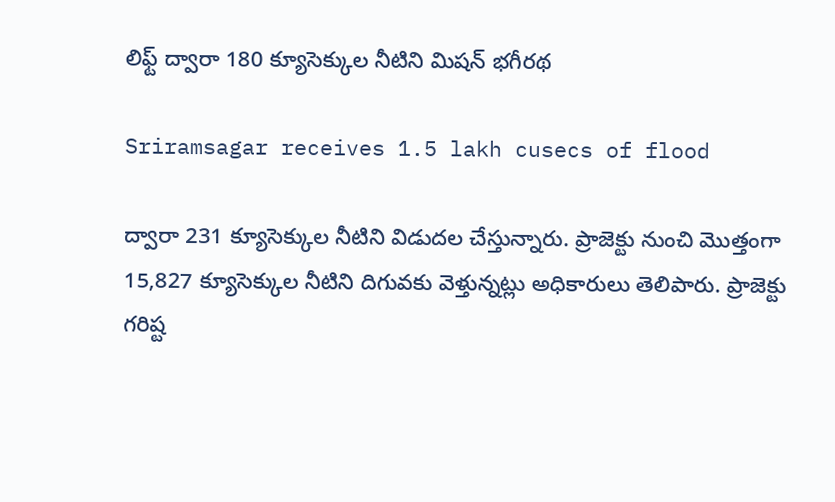లిఫ్ట్ ద్వారా 180 క్యూసెక్కుల నీటిని మిషన్ భగీరథ

Sriramsagar receives 1.5 lakh cusecs of flood

ద్వారా 231 క్యూసెక్కుల నీటిని విడుదల చేస్తున్నారు. ప్రాజెక్టు నుంచి మొత్తంగా 15,827 క్యూసెక్కుల నీటిని దిగువకు వెళ్తున్నట్లు అధికారులు తెలిపారు. ప్రాజెక్టు గరిష్ట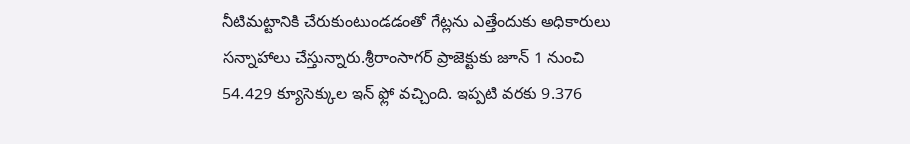నీటిమట్టానికి చేరుకుంటుండడంతో గేట్లను ఎత్తేందుకు అధికారులు సన్నాహాలు చేస్తున్నారు.శ్రీరాంసాగర్ ప్రాజెక్టుకు జూన్ 1 నుంచి 54.429 క్యూసెక్కుల ఇన్ ఫ్లో వచ్చింది. ఇప్పటి వరకు 9.376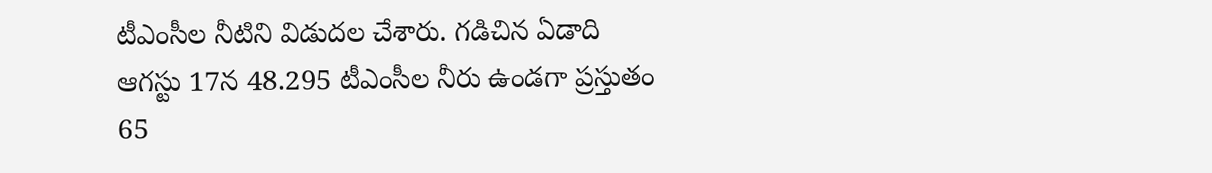టీఎంసీల నీటిని విడుదల చేశారు. గడిచిన ఏడాది ఆగస్టు 17న 48.295 టీఎంసీల నీరు ఉండగా ప్రస్తుతం 65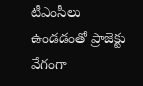టీఎంసీలు ఉండడంతో ప్రాజెక్టు వేగంగా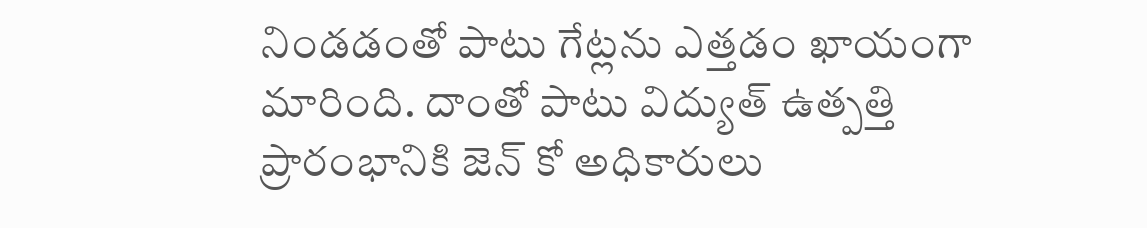నిండడంతో పాటు గేట్లను ఎత్తడం ఖాయంగా మారింది. దాంతో పాటు విద్యుత్ ఉత్పత్తి ప్రారంభానికి జెన్ కో అధికారులు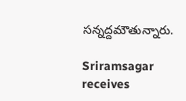సన్నద్దమౌతున్నారు.

Sriramsagar receives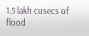1.5 lakh cusecs of flood